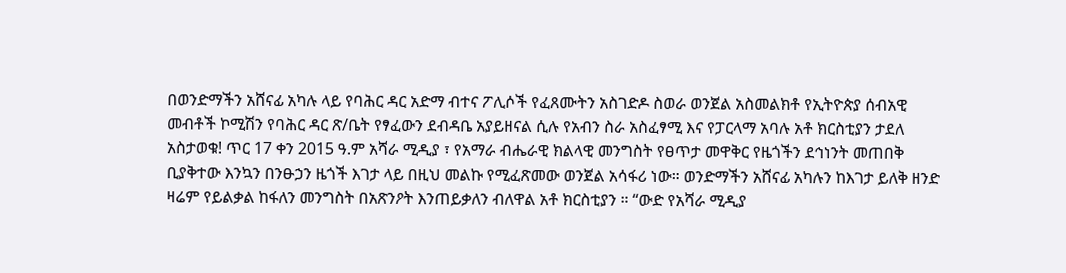በወንድማችን አሸናፊ አካሉ ላይ የባሕር ዳር አድማ ብተና ፖሊሶች የፈጸሙትን አስገድዶ ስወራ ወንጀል አስመልክቶ የኢትዮጵያ ሰብአዊ መብቶች ኮሚሽን የባሕር ዳር ጽ/ቤት የፃፈውን ደብዳቤ አያይዘናል ሲሉ የአብን ስራ አስፈፃሚ እና የፓርላማ አባሉ አቶ ክርስቲያን ታደለ አስታወቁ! ጥር 17 ቀን 2015 ዓ.ም አሻራ ሚዲያ ፣ የአማራ ብሔራዊ ክልላዊ መንግስት የፀጥታ መዋቅር የዜጎችን ደኅነንት መጠበቅ ቢያቅተው እንኳን በንፁኃን ዜጎች እገታ ላይ በዚህ መልኩ የሚፈጽመው ወንጀል አሳፋሪ ነው። ወንድማችን አሸናፊ አካሉን ከእገታ ይለቅ ዘንድ ዛሬም የይልቃል ከፋለን መንግስት በአጽንዖት እንጠይቃለን ብለዋል አቶ ክርስቲያን ። “ውድ የአሻራ ሚዲያ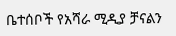ቤተሰቦች የአሻራ ሚዲያ ቻናልን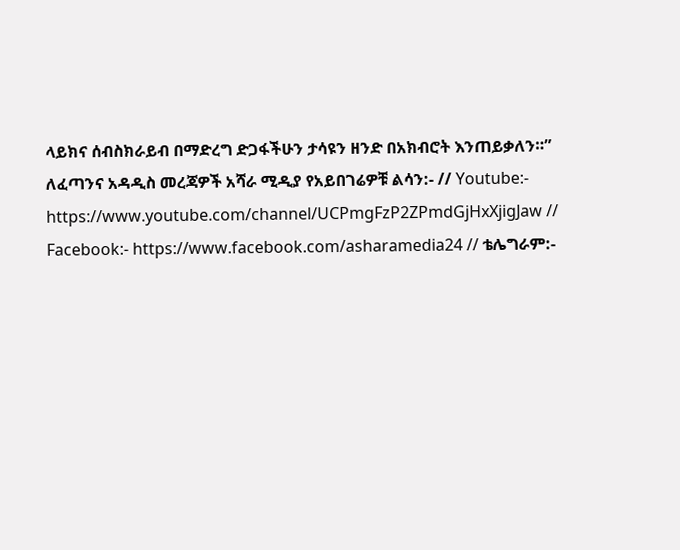ላይክና ሰብስክራይብ በማድረግ ድጋፋችሁን ታሳዩን ዘንድ በአክብሮት እንጠይቃለን።” ለፈጣንና አዳዲስ መረጃዎች አሻራ ሚዲያ የአይበገሬዎቹ ልሳን:- // Youtube:- https://www.youtube.com/channel/UCPmgFzP2ZPmdGjHxXjigJaw // Facebook:- https://www.facebook.com/asharamedia24 // ቴሌግራም:-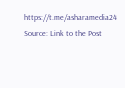https://t.me/asharamedia24
Source: Link to the Post